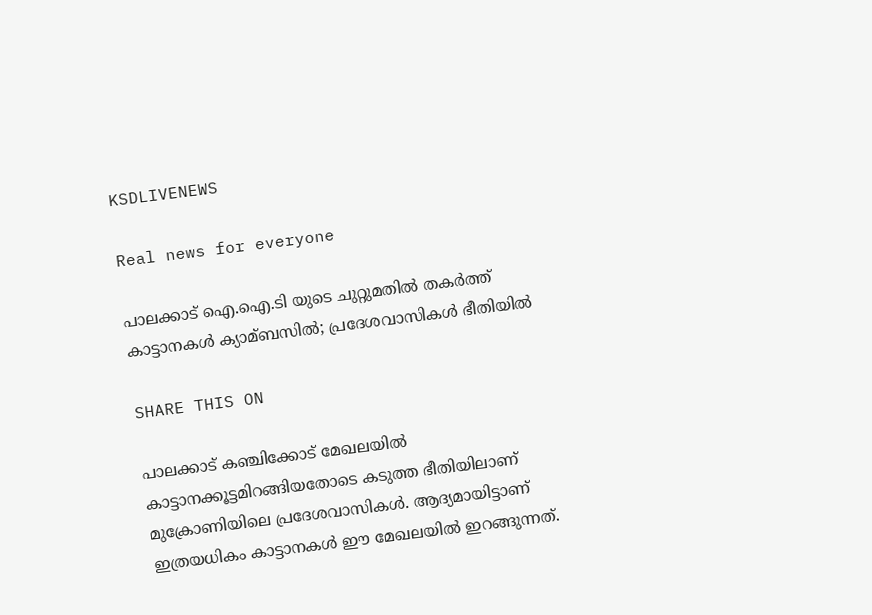KSDLIVENEWS

Real news for everyone

പാലക്കാട് ഐ.ഐ.ടി യുടെ ചുറ്റുമതില്‍ തകര്‍ത്ത് കാട്ടാനകള്‍ ക്യാമ്ബസില്‍; പ്രദേശവാസികള്‍ ഭീതിയില്‍

SHARE THIS ON

പാലക്കാട് കഞ്ചിക്കോട് മേഖലയില്‍ കാട്ടാനക്കൂട്ടമിറങ്ങിയതോടെ കടുത്ത ഭീതിയിലാണ് മുക്രോണിയിലെ പ്രദേശവാസികള്‍. ആദ്യമായിട്ടാണ് ഇത്രയധികം കാട്ടാനകള്‍ ഈ മേഖലയില്‍ ഇറങ്ങുന്നത്.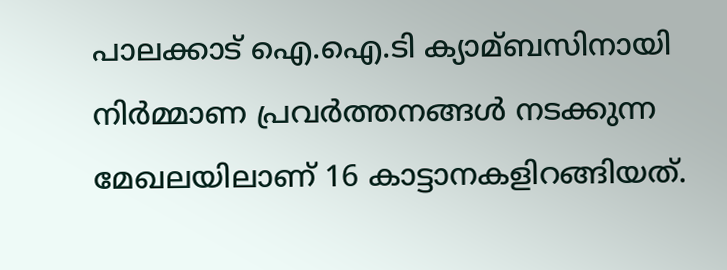പാലക്കാട് ഐ.ഐ.ടി ക്യാമ്ബസിനായി നിര്‍മ്മാണ പ്രവര്‍ത്തനങ്ങള്‍ നടക്കുന്ന മേഖലയിലാണ് 16 കാട്ടാനകളിറങ്ങിയത്.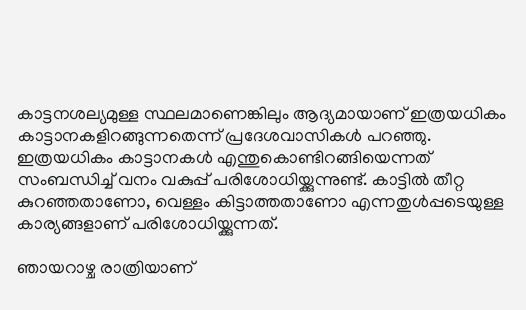കാട്ടനശല്യമുള്ള സ്ഥലമാണെങ്കിലും ആദ്യമായാണ് ഇത്രയധികം കാട്ടാനകളിറങ്ങുന്നതെന്ന് പ്രദേശവാസികള്‍ പറഞ്ഞു. ഇത്രയധികം കാട്ടാനകള്‍ എന്തുകൊണ്ടിറങ്ങിയെന്നത് സംബന്ധിച്ച്‌ വനം വകുപ്പ് പരിശോധിയ്ക്കുന്നുണ്ട്. കാട്ടില്‍ തീറ്റ കുറഞ്ഞതാണോ, വെള്ളം കിട്ടാത്തതാണോ എന്നതുള്‍പ്പടെയുള്ള കാര്യങ്ങളാണ് പരിശോധിയ്ക്കുന്നത്.

ഞായറാഴ്ച രാത്രിയാണ്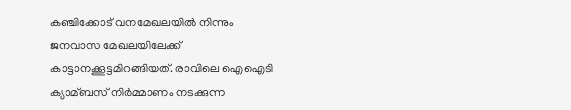കഞ്ചിക്കോട് വനമേഖലയില്‍ നിന്നും ജനവാസ മേഖലയിലേക്ക് കാട്ടാനക്കൂട്ടമിറങ്ങിയത്. രാവിലെ ഐഐടി ക്യാമ്ബസ് നിര്‍മ്മാണം നടക്കുന്ന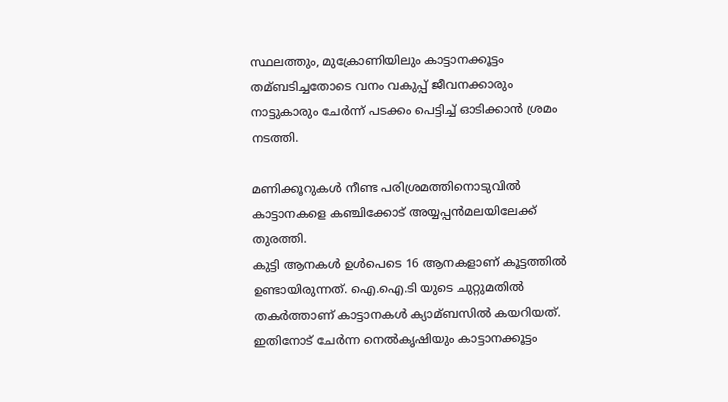സ്ഥലത്തും, മുക്രോണിയിലും കാട്ടാനക്കൂട്ടം തമ്ബടിച്ചതോടെ വനം വകുപ്പ് ജീവനക്കാരും നാട്ടുകാരും ചേര്‍ന്ന് പടക്കം പെട്ടിച്ച്‌ ഓടിക്കാന്‍ ശ്രമം നടത്തി.

മണിക്കൂറുകള്‍ നീണ്ട പരിശ്രമത്തിനൊടുവില്‍ കാട്ടാനകളെ കഞ്ചിക്കോട് അയ്യപ്പന്‍മലയിലേക്ക് തുരത്തി.
കുട്ടി ആനകള്‍ ഉള്‍പെടെ 16 ആനകളാണ് കൂട്ടത്തില്‍ ഉണ്ടായിരുന്നത്. ഐ.ഐ.ടി യുടെ ചുറ്റുമതില്‍ തകര്‍ത്താണ് കാട്ടാനകള്‍ ക്യാമ്ബസില്‍ കയറിയത്. ഇതിനോട് ചേര്‍ന്ന നെല്‍കൃഷിയും കാട്ടാനക്കൂട്ടം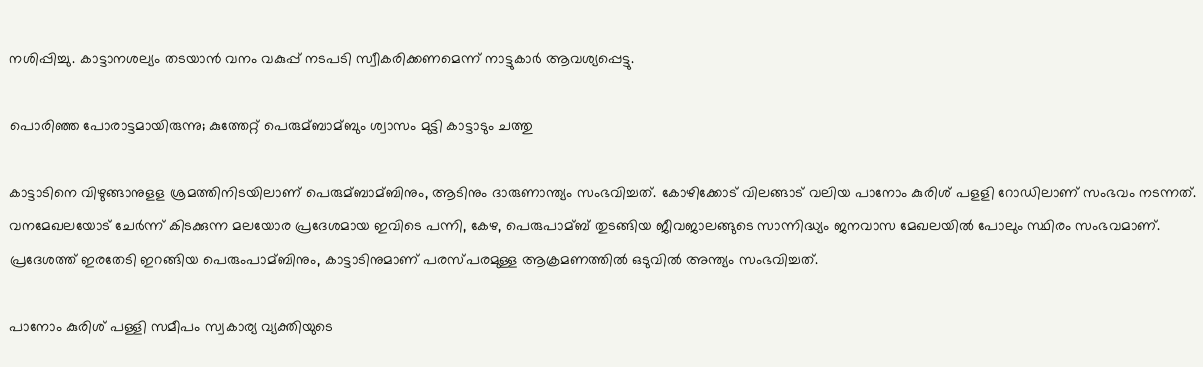നശിപ്പിച്ചു. കാട്ടാനശല്യം തടയാന്‍ വനം വകുപ്പ് നടപടി സ്വീകരിക്കണമെന്ന് നാട്ടുകാര്‍ ആവശ്യപ്പെട്ടു.

പൊരിഞ്ഞ പോരാട്ടമായിരുന്നു; കുത്തേറ്റ് പെരുമ്ബാമ്ബും ശ്വാസം മുട്ടി കാട്ടാടും ചത്തു

കാട്ടാടിനെ വിഴുങ്ങാനുളള ശ്രമത്തിനിടയിലാണ് പെരുമ്ബാമ്ബിനും, ആടിനും ദാരുണാന്ത്യം സംഭവിച്ചത്. കോഴിക്കോട് വിലങ്ങാട് വലിയ പാനോം കുരിശ് പളളി റോഡിലാണ് സംഭവം നടന്നത്. വനമേഖലയോട് ചേര്‍ന്ന് കിടക്കുന്ന മലയോര പ്രദേശമായ ഇവിടെ പന്നി, കേഴ, പെരുപാമ്ബ് തുടങ്ങിയ ജീവജാലങ്ങുടെ സാന്നിദ്ധ്യം ജനവാസ മേഖലയില്‍ പോലും സ്ഥിരം സംഭവമാണ്. പ്രദേശത്ത് ഇരതേടി ഇറങ്ങിയ പെരുംപാമ്ബിനും, കാട്ടാടിനുമാണ് പരസ്പരമുള്ള ആക്രമണത്തില്‍ ഒടുവില്‍ അന്ത്യം സംഭവിച്ചത്.

പാനോം കുരിശ് പള്ളി സമീപം സ്വകാര്യ വ്യക്തിയുടെ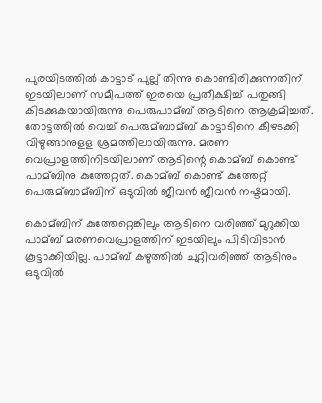പുരയിടത്തില്‍ കാട്ടാട് പുല്ല് തിന്നു കൊണ്ടിരിക്കുന്നതിന് ഇടയിലാണ് സമീപത്ത് ഇരയെ പ്രതീക്ഷിച്ച്‌ പതുങ്ങി കിടക്കുകയായിരുന്നു പെരുപാമ്ബ് ആടിനെ ആക്രമിച്ചത്. തോട്ടത്തില്‍ വെച്ച്‌ പെരുമ്ബാമ്ബ് കാട്ടാടിനെ കീഴടക്കി വിഴുങ്ങാനുളള ശ്രമത്തിലായിരുന്നു. മരണ വെപ്രാളത്തിനിടയിലാണ് ആടിന്റെ കൊമ്ബ് കൊണ്ട് പാമ്ബിനു കുത്തേറ്റത്. കൊമ്ബ് കൊണ്ട് കുത്തേറ്റ് പെരുമ്ബാമ്ബിന് ഒടുവില്‍ ജീവന്‍ ജീവന്‍ നഷ്ടമായി.

കൊമ്ബിന് കുത്തേറ്റെങ്കിലും ആടിനെ വരിഞ്ഞ് മുറുക്കിയ പാമ്ബ് മരണവെപ്രാളത്തിന് ഇടയിലും പിടിവിടാന്‍ കൂട്ടാക്കിയില്ല. പാമ്ബ് കഴുത്തില്‍ ചുറ്റിവരിഞ്ഞ് ആടിനും ഒടുവില്‍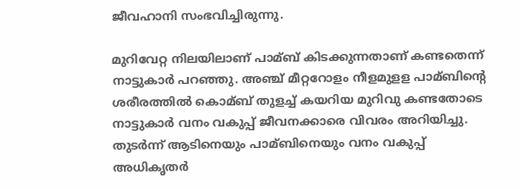ജീവഹാനി സംഭവിച്ചിരുന്നു.

മുറിവേറ്റ നിലയിലാണ് പാമ്ബ് കിടക്കുന്നതാണ് കണ്ടതെന്ന് നാട്ടുകാര്‍ പറഞ്ഞു. അഞ്ച് മീറ്ററോളം നീളമുളള പാമ്ബിന്റെ ശരീരത്തില്‍ കൊമ്ബ് തുളച്ച്‌ കയറിയ മുറിവു കണ്ടതോടെ നാട്ടുകാര്‍ വനം വകുപ്പ് ജീവനക്കാരെ വിവരം അറിയിച്ചു. തുടര്‍ന്ന് ആടിനെയും പാമ്ബിനെയും വനം വകുപ്പ് അധികൃതര്‍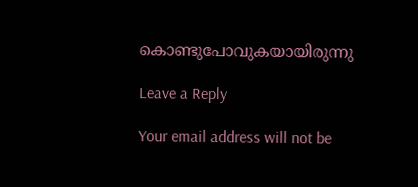കൊണ്ടുപോവുകയായിരുന്നു

Leave a Reply

Your email address will not be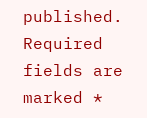published. Required fields are marked *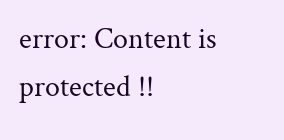error: Content is protected !!